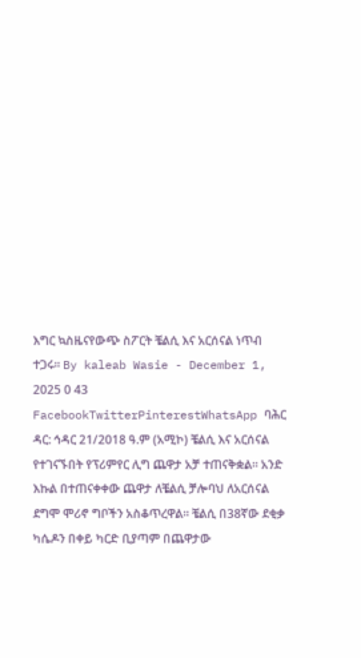እግር ኳስዜናየውጭ ስፖርት ቼልሲ እና አርሰናል ነጥብ ተጋሩ። By kaleab Wasie - December 1, 2025 0 43 FacebookTwitterPinterestWhatsApp ባሕር ዳር: ኅዳር 21/2018 ዓ.ም (አሚኮ) ቼልሲ እና አርሰናል የተገናኙበት የፕሪምየር ሊግ ጨዋታ አቻ ተጠናቅቋል። አንድ እኩል በተጠናቀቀው ጨዋታ ለቼልሲ ቻሎባህ ለአርሰናል ደግሞ ሞሪኖ ግቦችን አስቆጥረዋል። ቼልሲ በ38ኛው ደቂቃ ካሴዶን በቀይ ካርድ ቢያጣም በጨዋታው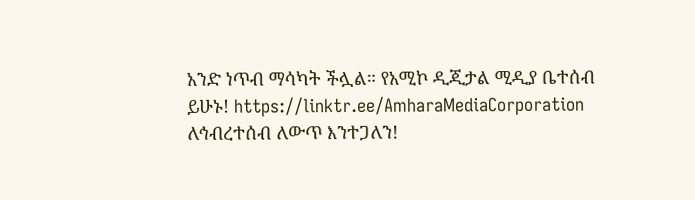አንድ ነጥብ ማሳካት ችሏል። የአሚኮ ዲጂታል ሚዲያ ቤተሰብ ይሁኑ! https://linktr.ee/AmharaMediaCorporation ለኅብረተሰብ ለውጥ እንተጋለን!